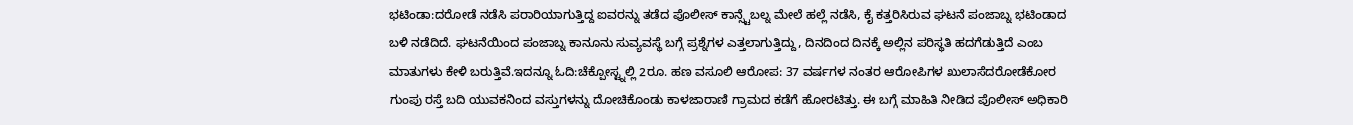ಭಟಿಂಡಾ:ದರೋಡೆ ನಡೆಸಿ ಪರಾರಿಯಾಗುತ್ತಿದ್ದ ಐವರನ್ನು ತಡೆದ ಪೊಲೀಸ್ ಕಾನ್ಸ್ಟೆಬಲ್ನ ಮೇಲೆ ಹಲ್ಲೆ ನಡೆಸಿ, ಕೈ ಕತ್ತರಿಸಿರುವ ಘಟನೆ ಪಂಜಾಬ್ನ ಭಟಿಂಡಾದ ಬಳಿ ನಡೆದಿದೆ. ಘಟನೆಯಿಂದ ಪಂಜಾಬ್ನ ಕಾನೂನು ಸುವ್ಯವಸ್ಥೆ ಬಗ್ಗೆ ಪ್ರಶ್ನೆಗಳ ಎತ್ತಲಾಗುತ್ತಿದ್ದು, ದಿನದಿಂದ ದಿನಕ್ಕೆ ಅಲ್ಲಿನ ಪರಿಸ್ಥತಿ ಹದಗೆಡುತ್ತಿದೆ ಎಂಬ ಮಾತುಗಳು ಕೇಳಿ ಬರುತ್ತಿವೆ.ಇದನ್ನೂ ಓದಿ:ಚೆಕ್ಪೋಸ್ಟ್ನಲ್ಲಿ 2ರೂ. ಹಣ ವಸೂಲಿ ಆರೋಪ: 37 ವರ್ಷಗಳ ನಂತರ ಆರೋಪಿಗಳ ಖುಲಾಸೆದರೋಡೆಕೋರ ಗುಂಪು ರಸ್ತೆ ಬದಿ ಯುವಕನಿಂದ ವಸ್ತುಗಳನ್ನು ದೋಚಿಕೊಂಡು ಕಾಳಜಾರಾಣಿ ಗ್ರಾಮದ ಕಡೆಗೆ ಹೋರಟಿತ್ತು. ಈ ಬಗ್ಗೆ ಮಾಹಿತಿ ನೀಡಿದ ಪೊಲೀಸ್ ಅಧಿಕಾರಿ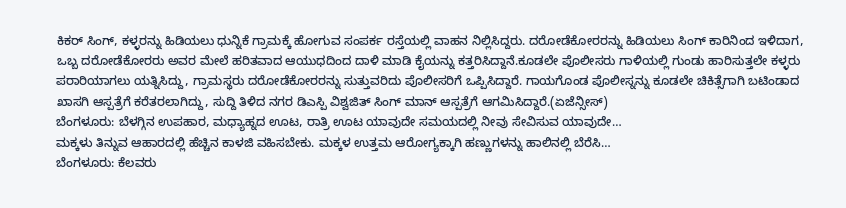ಕಿಕರ್ ಸಿಂಗ್, ಕಳ್ಳರನ್ನು ಹಿಡಿಯಲು ಧುನ್ನಿಕೆ ಗ್ರಾಮಕ್ಕೆ ಹೋಗುವ ಸಂಪರ್ಕ ರಸ್ತೆಯಲ್ಲಿ ವಾಹನ ನಿಲ್ಲಿಸಿದ್ದರು. ದರೋಡೆಕೋರರನ್ನು ಹಿಡಿಯಲು ಸಿಂಗ್ ಕಾರಿನಿಂದ ಇಳಿದಾಗ, ಒಬ್ಬ ದರೋಡೆಕೋರರು ಅವರ ಮೇಲೆ ಹರಿತವಾದ ಆಯುಧದಿಂದ ದಾಳಿ ಮಾಡಿ ಕೈಯನ್ನು ಕತ್ತರಿಸಿದ್ದಾನೆ.ಕೂಡಲೇ ಪೊಲೀಸರು ಗಾಳಿಯಲ್ಲಿ ಗುಂಡು ಹಾರಿಸುತ್ತಲೇ ಕಳ್ಳರು ಪರಾರಿಯಾಗಲು ಯತ್ನಿಸಿದ್ದು, ಗ್ರಾಮಸ್ಥರು ದರೋಡೆಕೋರರನ್ನು ಸುತ್ತುವರಿದು ಪೊಲೀಸರಿಗೆ ಒಪ್ಪಿಸಿದ್ದಾರೆ. ಗಾಯಗೊಂಡ ಪೊಲೀಸ್ನನ್ನು ಕೂಡಲೇ ಚಿಕಿತ್ಸೆಗಾಗಿ ಬಟಿಂಡಾದ ಖಾಸಗಿ ಆಸ್ಪತ್ರೆಗೆ ಕರೆತರಲಾಗಿದ್ದು, ಸುದ್ದಿ ತಿಳಿದ ನಗರ ಡಿಎಸ್ಪಿ ವಿಶ್ವಜಿತ್ ಸಿಂಗ್ ಮಾನ್ ಆಸ್ಪತ್ರೆಗೆ ಆಗಮಿಸಿದ್ದಾರೆ.(ಏಜೆನ್ಸೀಸ್)
ಬೆಂಗಳೂರು: ಬೆಳಗ್ಗಿನ ಉಪಹಾರ, ಮಧ್ಯಾಹ್ನದ ಊಟ, ರಾತ್ರಿ ಊಟ ಯಾವುದೇ ಸಮಯದಲ್ಲಿ ನೀವು ಸೇವಿಸುವ ಯಾವುದೇ…
ಮಕ್ಕಳು ತಿನ್ನುವ ಆಹಾರದಲ್ಲಿ ಹೆಚ್ಚಿನ ಕಾಳಜಿ ವಹಿಸಬೇಕು. ಮಕ್ಕಳ ಉತ್ತಮ ಆರೋಗ್ಯಕ್ಕಾಗಿ ಹಣ್ಣುಗಳನ್ನು ಹಾಲಿನಲ್ಲಿ ಬೆರೆಸಿ…
ಬೆಂಗಳೂರು: ಕೆಲವರು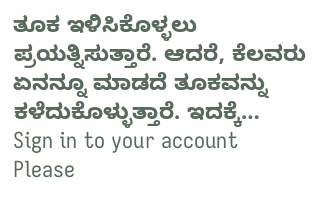ತೂಕ ಇಳಿಸಿಕೊಳ್ಳಲು ಪ್ರಯತ್ನಿಸುತ್ತಾರೆ. ಆದರೆ, ಕೆಲವರು ಏನನ್ನೂ ಮಾಡದೆ ತೂಕವನ್ನು ಕಳೆದುಕೊಳ್ಳುತ್ತಾರೆ. ಇದಕ್ಕೆ…
Sign in to your account
Please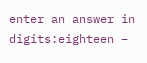enter an answer in digits:eighteen −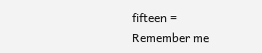fifteen =
Remember me